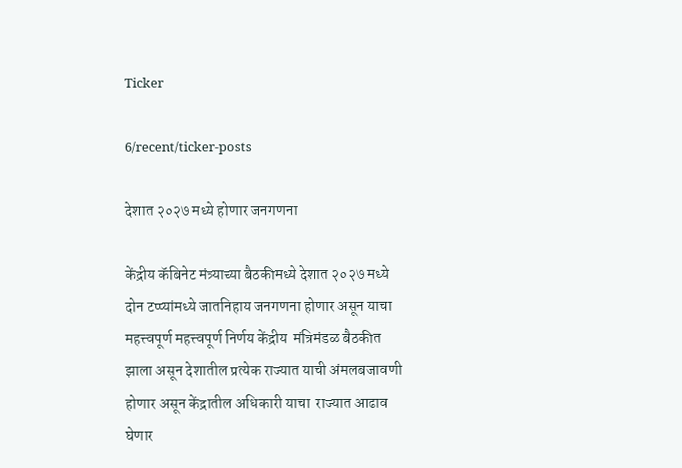Ticker

6/recent/ticker-posts

देशात २०२७ मध्ये होणार जनगणना

केंद्रीय कॅबिनेट मंत्र्याच्या बैठकीमध्ये देशात २०२७ मध्ये दोन टप्प्यांमध्ये जातनिहाय जनगणना होणार असून याचा महत्त्वपूर्ण महत्त्वपूर्ण निर्णय केंद्रीय  मंत्रिमंडळ बैठकीत झाला असून देशातील प्रत्येक राज्यात याची अंमलबजावणी होणार असून केंद्रातील अधिकारी याचा  राज्यात आढाव घेणार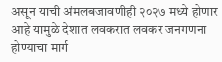असून याची अंमलबजावणीही २०२७ मध्ये होणार आहे यामुळे देशात लवकरात लवकर जनगणना होण्याचा मार्ग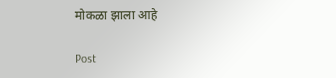मोकळा झाला आहे

Post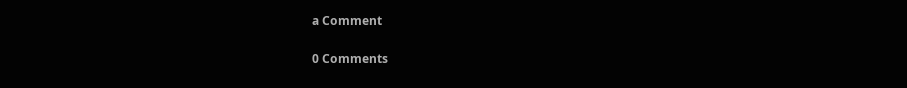a Comment

0 Comments